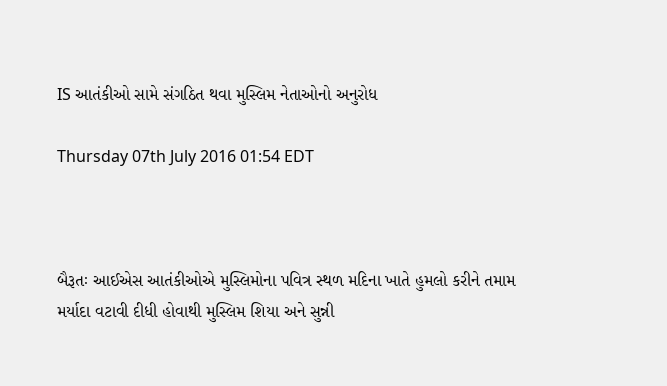IS આતંકીઓ સામે સંગઠિત થવા મુસ્લિમ નેતાઓનો અનુરોધ

Thursday 07th July 2016 01:54 EDT



બૈરૂતઃ આઈએસ આતંકીઓએ મુસ્લિમોના પવિત્ર સ્થળ મદિના ખાતે હુમલો કરીને તમામ મર્યાદા વટાવી દીધી હોવાથી મુસ્લિમ શિયા અને સુન્ની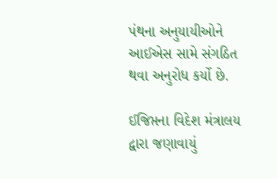પંથના અનુયાયીઓને આઈએસ સામે સંગઠિત થવા અનુરોધ કર્યો છે.

ઈજિપ્તના વિદેશ મંત્રાલય દ્વારા જણાવાયું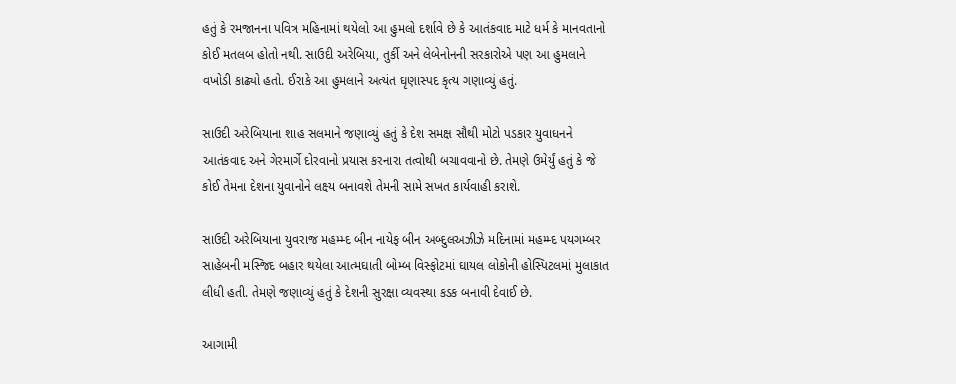હતું કે રમજાનના પવિત્ર મહિનામાં થયેલો આ હુમલો દર્શાવે છે કે આતંકવાદ માટે ધર્મ કે માનવતાનો કોઈ મતલબ હોતો નથી. સાઉદી અરેબિયા, તુર્કી અને લેબેનોનની સરકારોએ પણ આ હુમલાને વખોડી કાઢ્યો હતો. ઈરાકે આ હુમલાને અત્યંત ઘૃણાસ્પદ કૃત્ય ગણાવ્યું હતું.

સાઉદી અરેબિયાના શાહ સલમાને જણાવ્યું હતું કે દેશ સમક્ષ સૌથી મોટો પડકાર યુવાધનને આતંકવાદ અને ગેરમાર્ગે દોરવાનો પ્રયાસ કરનારા તત્વોથી બચાવવાનો છે. તેમણે ઉમેર્યું હતું કે જે કોઈ તેમના દેશના યુવાનોને લક્ષ્ય બનાવશે તેમની સામે સખત કાર્યવાહી કરાશે.

સાઉદી અરેબિયાના યુવરાજ મહમ્મ્દ બીન નાયેફ બીન અબ્દુલઅઝીઝે મદિનામાં મહમ્મ્દ પયગમ્બર સાહેબની મસ્જિદ બહાર થયેલા આત્મઘાતી બોમ્બ વિસ્ફોટમાં ઘાયલ લોકોની હોસ્પિટલમાં મુલાકાત લીધી હતી. તેમણે જણાવ્યું હતું કે દેશની સુરક્ષા વ્યવસ્થા કડક બનાવી દેવાઈ છે.

આગામી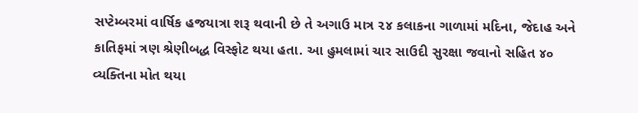સપ્ટેમ્બરમાં વાર્ષિક હજયાત્રા શરૂ થવાની છે તે અગાઉ માત્ર ૨૪ કલાકના ગાળામાં મદિના, જેદાહ અને કાતિફમાં ત્રણ શ્રેણીબદ્ધ વિસ્ફોટ થયા હતા. આ હુમલામાં ચાર સાઉદી સુરક્ષા જવાનો સહિત ૪૦ વ્યક્તિના મોત થયા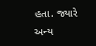હતા. જ્યારે અન્ય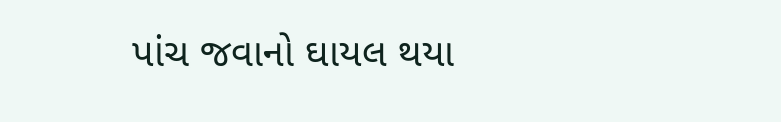પાંચ જવાનો ઘાયલ થયા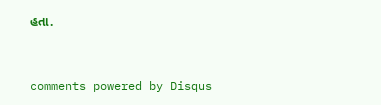હતા.


comments powered by Disqus